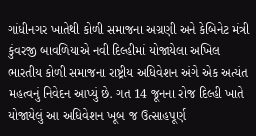ગાંધીનગર ખાતેથી કોળી સમાજના અગ્રણી અને કેબિનેટ મંત્રી કુંવરજી બાવળિયાએ નવી દિલ્હીમાં યોજાયેલા અખિલ ભારતીય કોળી સમાજના રાષ્ટ્રીય અધિવેશન અંગે એક અત્યંત મહત્વનું નિવેદન આપ્યું છે. ગત 14 જૂનના રોજ દિલ્હી ખાતે યોજાયેલું આ અધિવેશન ખૂબ જ ઉત્સાહપૂર્ણ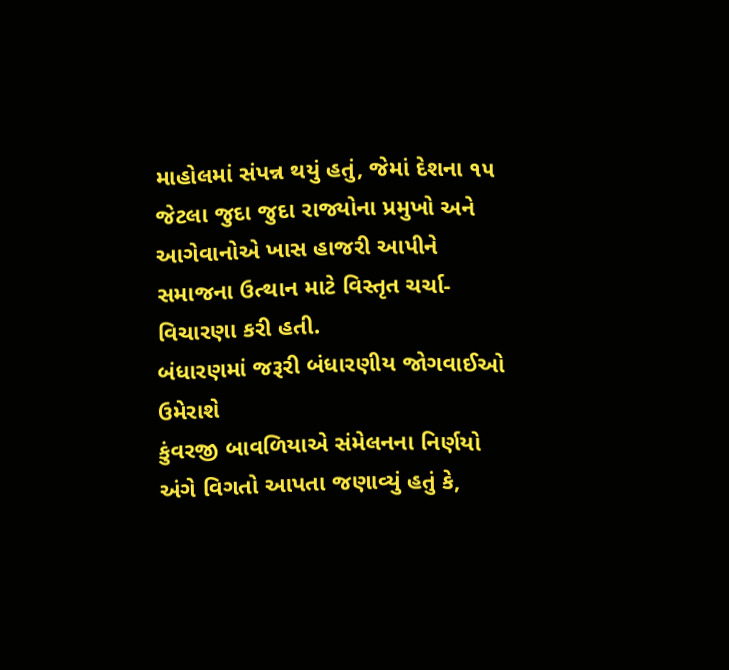માહોલમાં સંપન્ન થયું હતું, જેમાં દેશના ૧૫ જેટલા જુદા જુદા રાજ્યોના પ્રમુખો અને આગેવાનોએ ખાસ હાજરી આપીને સમાજના ઉત્થાન માટે વિસ્તૃત ચર્ચા-વિચારણા કરી હતી.
બંધારણમાં જરૂરી બંધારણીય જોગવાઈઓ ઉમેરાશે
કુંવરજી બાવળિયાએ સંમેલનના નિર્ણયો અંગે વિગતો આપતા જણાવ્યું હતું કે,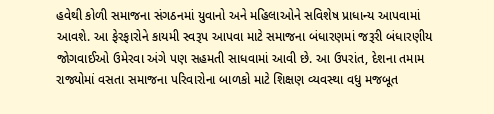હવેથી કોળી સમાજના સંગઠનમાં યુવાનો અને મહિલાઓને સવિશેષ પ્રાધાન્ય આપવામાં આવશે. આ ફેરફારોને કાયમી સ્વરૂપ આપવા માટે સમાજના બંધારણમાં જરૂરી બંધારણીય જોગવાઈઓ ઉમેરવા અંગે પણ સહમતી સાધવામાં આવી છે. આ ઉપરાંત, દેશના તમામ રાજ્યોમાં વસતા સમાજના પરિવારોના બાળકો માટે શિક્ષણ વ્યવસ્થા વધુ મજબૂત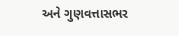અને ગુણવત્તાસભર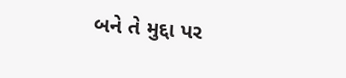બને તે મુદ્દા પર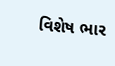વિશેષ ભાર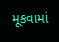મૂકવામાં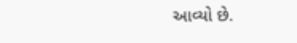આવ્યો છે.